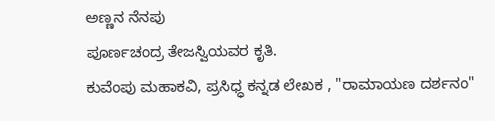ಅಣ್ಣನ ನೆನಪು
ಪೂರ್ಣಚಂದ್ರ ತೇಜಸ್ವಿಯವರ ಕೃತಿ.
ಕುವೆಂಪು ಮಹಾಕವಿ, ಪ್ರಸಿಧ್ಧ ಕನ್ನಡ ಲೇಖಕ , "ರಾಮಾಯಣ ದರ್ಶನಂ"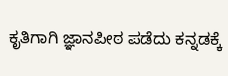ಕೃತಿಗಾಗಿ ಜ್ಞಾನಪೀಠ ಪಡೆದು ಕನ್ನಡಕ್ಕೆ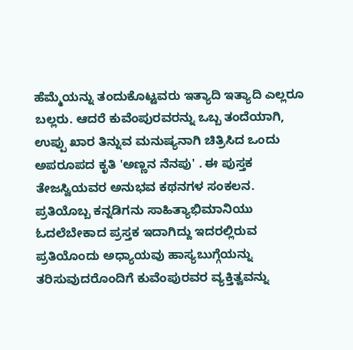ಹೆಮ್ಮೆಯನ್ನು ತಂದುಕೊಟ್ಟವರು ಇತ್ಯಾದಿ ಇತ್ಯಾದಿ ಎಲ್ಲರೂ ಬಲ್ಲರು. ಆದರೆ ಕುವೆಂಪುರವರನ್ನು ಒಬ್ಬ ತಂದೆಯಾಗಿ, ಉಪ್ಪು ಖಾರ ತಿನ್ನುವ ಮನುಷ್ಯನಾಗಿ ಚಿತ್ರಿಸಿದ ಒಂದು ಅಪರೂಪದ ಕೃತಿ 'ಅಣ್ಣನ ನೆನಪು' . ಈ ಪುಸ್ತಕ ತೇಜಸ್ವಿಯವರ ಅನುಭವ ಕಥನಗಳ ಸಂಕಲನ. ಪ್ರತಿಯೊಬ್ಬ ಕನ್ನಡಿಗನು ಸಾಹಿತ್ಯಾಭಿಮಾನಿಯು ಓದಲೆಬೇಕಾದ ಪ್ರಸ್ತಕ ಇದಾಗಿದ್ದು ಇದರಲ್ಲಿರುವ ಪ್ರತಿಯೊಂದು ಅಧ್ಯಾಯವು ಹಾಸ್ಯಬುಗ್ಗೆಯನ್ನು ತರಿಸುವುದರೊಂದಿಗೆ ಕುವೆಂಪುರವರ ವ್ಯಕ್ತಿತ್ವವನ್ನು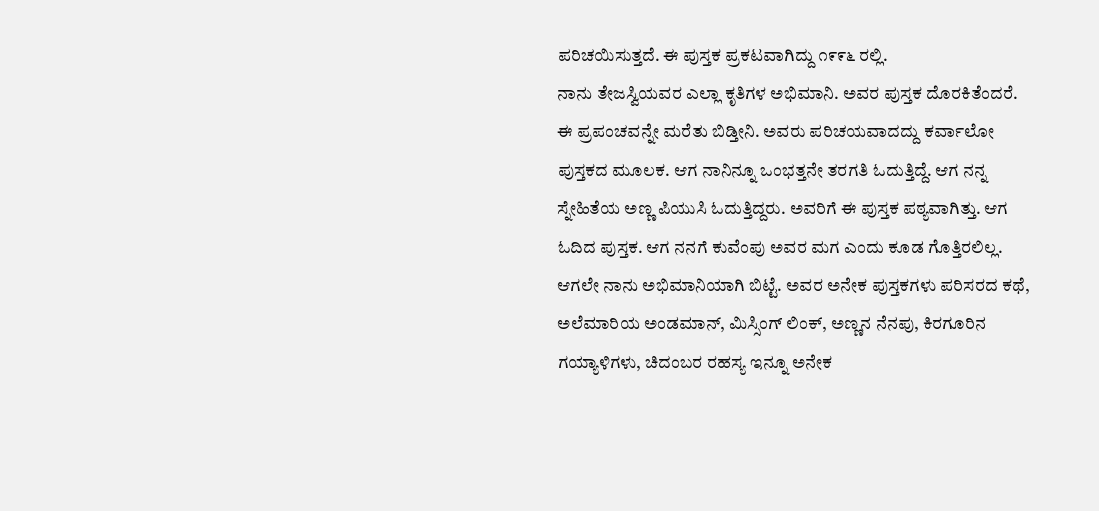ಪರಿಚಯಿಸುತ್ತದೆ. ಈ ಪುಸ್ತಕ ಪ್ರಕಟವಾಗಿದ್ದು ೧೯೯೬ ರಲ್ಲಿ.
ನಾನು ತೇಜಸ್ವಿಯವರ ಎಲ್ಲಾ ಕೃತಿಗಳ ಅಭಿಮಾನಿ. ಅವರ ಪುಸ್ತಕ ದೊರಕಿತೆಂದರೆ. ಈ ಪ್ರಪಂಚವನ್ನೇ ಮರೆತು ಬಿಡ್ತೀನಿ. ಅವರು ಪರಿಚಯವಾದದ್ದು ಕರ್ವಾಲೋ ಪುಸ್ತಕದ ಮೂಲಕ. ಆಗ ನಾನಿನ್ನೂ ಒಂಭತ್ತನೇ ತರಗತಿ ಓದುತ್ತಿದ್ದೆ. ಆಗ ನನ್ನ ಸ್ನೇಹಿತೆಯ ಅಣ್ಣ ಪಿಯುಸಿ ಓದುತ್ತಿದ್ದರು. ಅವರಿಗೆ ಈ ಪುಸ್ತಕ ಪಠ್ಯವಾಗಿತ್ತು. ಆಗ ಓದಿದ ಪುಸ್ತಕ. ಆಗ ನನಗೆ ಕುವೆಂಪು ಅವರ ಮಗ ಎಂದು ಕೂಡ ಗೊತ್ತಿರಲಿಲ್ಲ. ಆಗಲೇ ನಾನು ಅಭಿಮಾನಿಯಾಗಿ ಬಿಟ್ಟೆ. ಅವರ ಅನೇಕ ಪುಸ್ತಕಗಳು ಪರಿಸರದ ಕಥೆ, ಅಲೆಮಾರಿಯ ಅಂಡಮಾನ್, ಮಿಸ್ಸಿಂಗ್ ಲಿಂಕ್, ಅಣ್ಣನ ನೆನಪು, ಕಿರಗೂರಿನ ಗಯ್ಯಾಳಿಗಳು, ಚಿದಂಬರ ರಹಸ್ಯ ಇನ್ನೂ ಅನೇಕ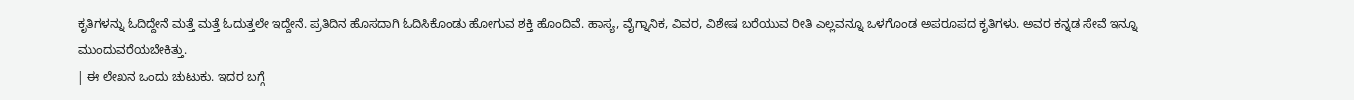ಕೃತಿಗಳನ್ನು ಓದಿದ್ದೇನೆ ಮತ್ತೆ ಮತ್ತೆ ಓದುತ್ತಲೇ ಇದ್ದೇನೆ. ಪ್ರತಿದಿನ ಹೊಸದಾಗಿ ಓದಿಸಿಕೊಂಡು ಹೋಗುವ ಶಕ್ತಿ ಹೊಂದಿವೆ. ಹಾಸ್ಯ, ವೈಗ್ನಾನಿಕ, ವಿವರ, ವಿಶೇಷ ಬರೆಯುವ ರೀತಿ ಎಲ್ಲವನ್ನೂ ಒಳಗೊಂಡ ಅಪರೂಪದ ಕೃತಿಗಳು. ಅವರ ಕನ್ನಡ ಸೇವೆ ಇನ್ನೂ ಮುಂದುವರೆಯಬೇಕಿತ್ತು.
| ಈ ಲೇಖನ ಒಂದು ಚುಟುಕು. ಇದರ ಬಗ್ಗೆ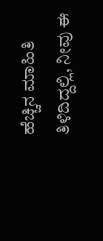ಹೆಚ್ಚಿನ ಮಾಹಿತಿ ತಿಳಿದಿದ್ದಲ್ಲಿ, ನೀವು ಈ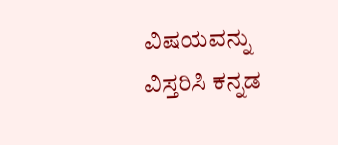ವಿಷಯವನ್ನು ವಿಸ್ತರಿಸಿ ಕನ್ನಡ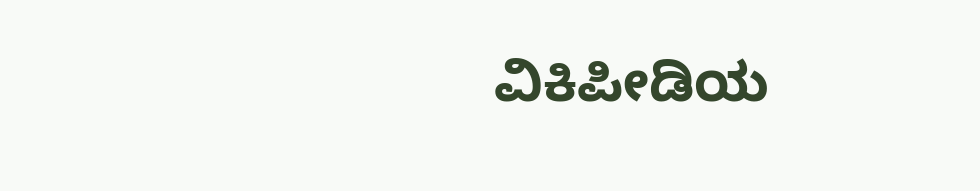ವಿಕಿಪೀಡಿಯ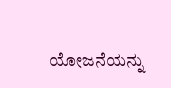ಯೋಜನೆಯನ್ನು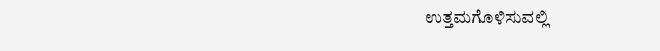ಉತ್ತಮಗೊಳಿಸುವಲ್ಲಿ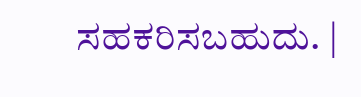ಸಹಕರಿಸಬಹುದು. |